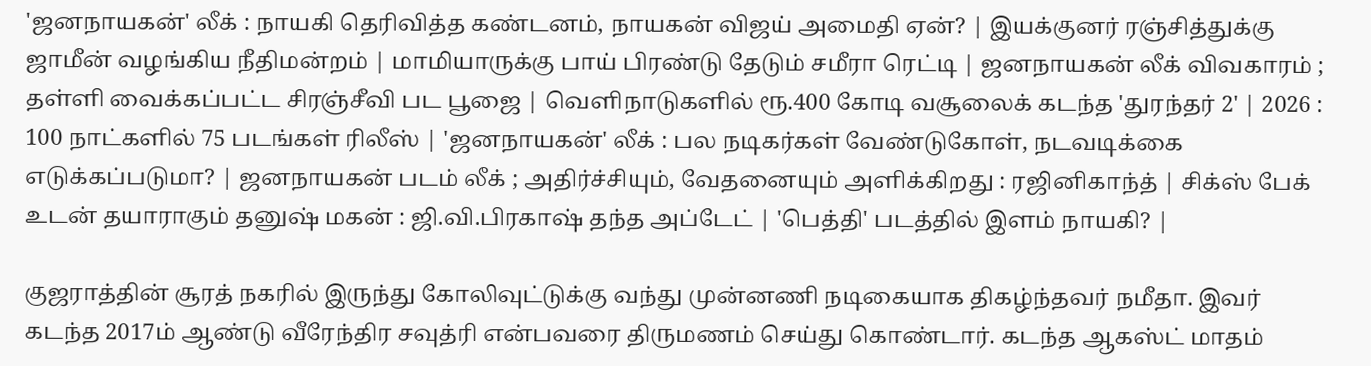'ஜனநாயகன்' லீக் : நாயகி தெரிவித்த கண்டனம், நாயகன் விஜய் அமைதி ஏன்? | இயக்குனர் ரஞ்சித்துக்கு ஜாமீன் வழங்கிய நீதிமன்றம் | மாமியாருக்கு பாய் பிரண்டு தேடும் சமீரா ரெட்டி | ஜனநாயகன் லீக் விவகாரம் ; தள்ளி வைக்கப்பட்ட சிரஞ்சீவி பட பூஜை | வெளிநாடுகளில் ரூ.400 கோடி வசூலைக் கடந்த 'துரந்தர் 2' | 2026 : 100 நாட்களில் 75 படங்கள் ரிலீஸ் | 'ஜனநாயகன்' லீக் : பல நடிகர்கள் வேண்டுகோள், நடவடிக்கை எடுக்கப்படுமா? | ஜனநாயகன் படம் லீக் ; அதிர்ச்சியும், வேதனையும் அளிக்கிறது : ரஜினிகாந்த் | சிக்ஸ் பேக் உடன் தயாராகும் தனுஷ் மகன் : ஜி.வி.பிரகாஷ் தந்த அப்டேட் | 'பெத்தி' படத்தில் இளம் நாயகி? |

குஜராத்தின் சூரத் நகரில் இருந்து கோலிவுட்டுக்கு வந்து முன்னணி நடிகையாக திகழ்ந்தவர் நமீதா. இவர் கடந்த 2017ம் ஆண்டு வீரேந்திர சவுத்ரி என்பவரை திருமணம் செய்து கொண்டார். கடந்த ஆகஸ்ட் மாதம்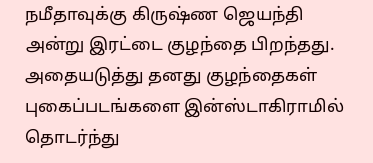நமீதாவுக்கு கிருஷ்ண ஜெயந்தி அன்று இரட்டை குழந்தை பிறந்தது. அதையடுத்து தனது குழந்தைகள் புகைப்படங்களை இன்ஸ்டாகிராமில் தொடர்ந்து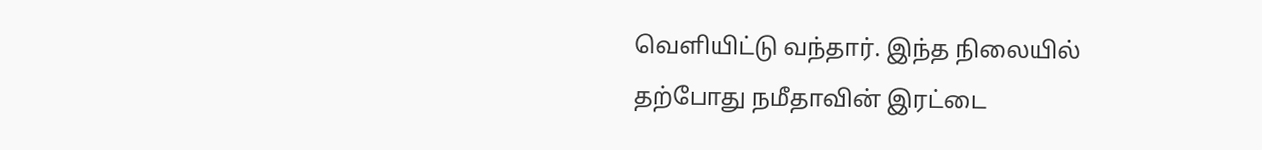வெளியிட்டு வந்தார். இந்த நிலையில் தற்போது நமீதாவின் இரட்டை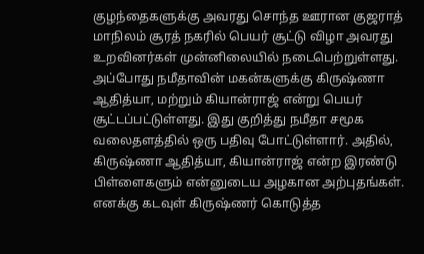குழந்தைகளுக்கு அவரது சொந்த ஊரான குஜராத் மாநிலம் சூரத் நகரில் பெயர் சூட்டு விழா அவரது உறவினர்கள் முன்னிலையில் நடைபெற்றுள்ளது.
அப்போது நமீதாவின் மகன்களுக்கு கிருஷ்ணா ஆதித்யா, மற்றும் கியான்ராஜ் என்று பெயர் சூட்டப்பட்டுள்ளது. இது குறித்து நமீதா சமூக வலைதளத்தில் ஒரு பதிவு போட்டுள்ளார். அதில், கிருஷ்ணா ஆதித்யா, கியான்ராஜ் என்ற இரண்டு பிள்ளைகளும் என்னுடைய அழகான அற்புதங்கள். எனக்கு கடவுள் கிருஷ்ணர் கொடுத்த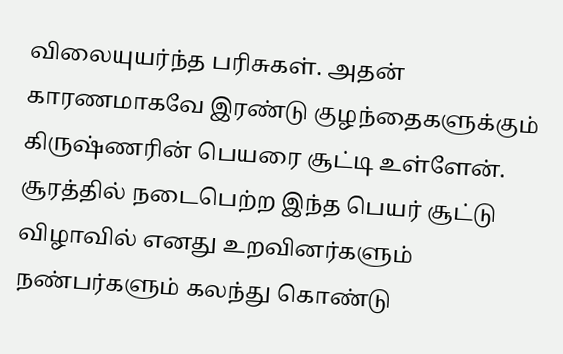விலையுயர்ந்த பரிசுகள். அதன் காரணமாகவே இரண்டு குழந்தைகளுக்கும் கிருஷ்ணரின் பெயரை சூட்டி உள்ளேன். சூரத்தில் நடைபெற்ற இந்த பெயர் சூட்டு விழாவில் எனது உறவினர்களும் நண்பர்களும் கலந்து கொண்டு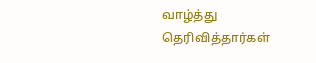வாழ்த்து தெரிவித்தார்கள்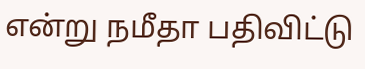என்று நமீதா பதிவிட்டு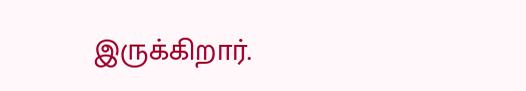இருக்கிறார்.